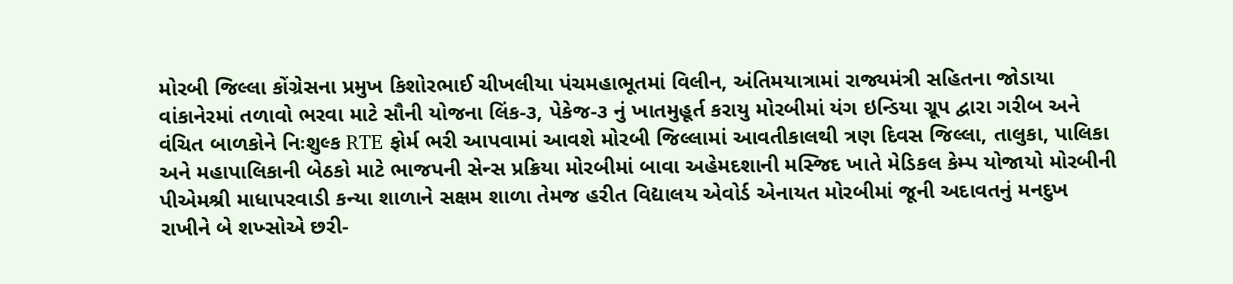મોરબી જિલ્લા કોંગ્રેસના પ્રમુખ કિશોરભાઈ ચીખલીયા પંચમહાભૂતમાં વિલીન, અંતિમયાત્રામાં રાજ્યમંત્રી સહિતના જોડાયા વાંકાનેરમાં તળાવો ભરવા માટે સૌની યોજના લિંક-૩, પેકેજ-૩ નું ખાતમુહૂર્ત કરાયુ મોરબીમાં યંગ ઇન્ડિયા ગ્રૂપ દ્વારા ગરીબ અને વંચિત બાળકોને નિઃશુલ્ક RTE ફોર્મ ભરી આપવામાં આવશે મોરબી જિલ્લામાં આવતીકાલથી ત્રણ દિવસ જિલ્લા, તાલુકા, પાલિકા અને મહાપાલિકાની બેઠકો માટે ભાજપની સેન્સ પ્રક્રિયા મોરબીમાં બાવા અહેમદશાની મસ્જિદ ખાતે મેડિકલ કેમ્પ યોજાયો મોરબીની પીએમશ્રી માધાપરવાડી કન્યા શાળાને સક્ષમ શાળા તેમજ હરીત વિદ્યાલય એવોર્ડ એનાયત મોરબીમાં જૂની અદાવતનું મનદુખ રાખીને બે શખ્સોએ છરી-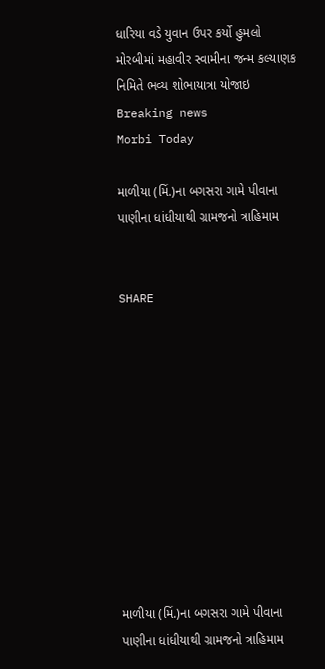ધારિયા વડે યુવાન ઉપર કર્યો હુમલો મોરબીમાં મહાવીર સ્વામીના જન્મ કલ્યાણક નિમિતે ભવ્ય શોભાયાત્રા યોજાઇ
Breaking news
Morbi Today

માળીયા (મિં.)ના બગસરા ગામે પીવાના પાણીના ધાંધીયાથી ગ્રામજનો ત્રાહિમામ


SHARE











માળીયા (મિં.)ના બગસરા ગામે પીવાના પાણીના ધાંધીયાથી ગ્રામજનો ત્રાહિમામ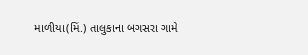માળીયા(મિં.) તાલુકાના બગસરા ગામે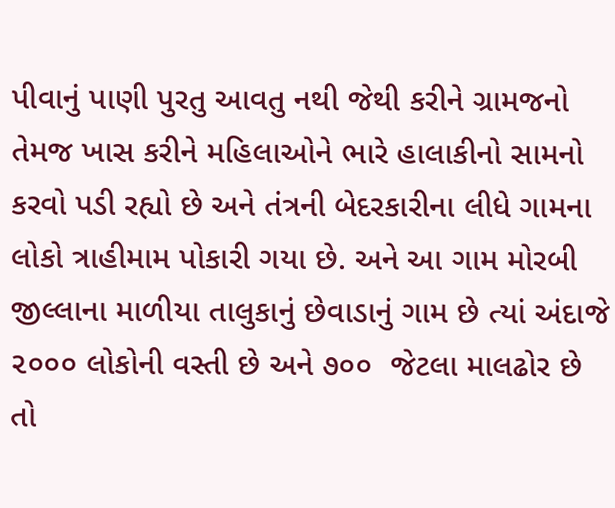પીવાનું પાણી પુરતુ આવતુ નથી જેથી કરીને ગ્રામજનો તેમજ ખાસ કરીને મહિલાઓને ભારે હાલાકીનો સામનો કરવો પડી રહ્યો છે અને તંત્રની બેદરકારીના લીધે ગામના લોકો ત્રાહીમામ પોકારી ગયા છે. અને આ ગામ મોરબી જીલ્લાના માળીયા તાલુકાનું છેવાડાનું ગામ છે ત્યાં અંદાજે ૨૦૦૦ લોકોની વસ્તી છે અને ૭૦૦  જેટલા માલઢોર છે તો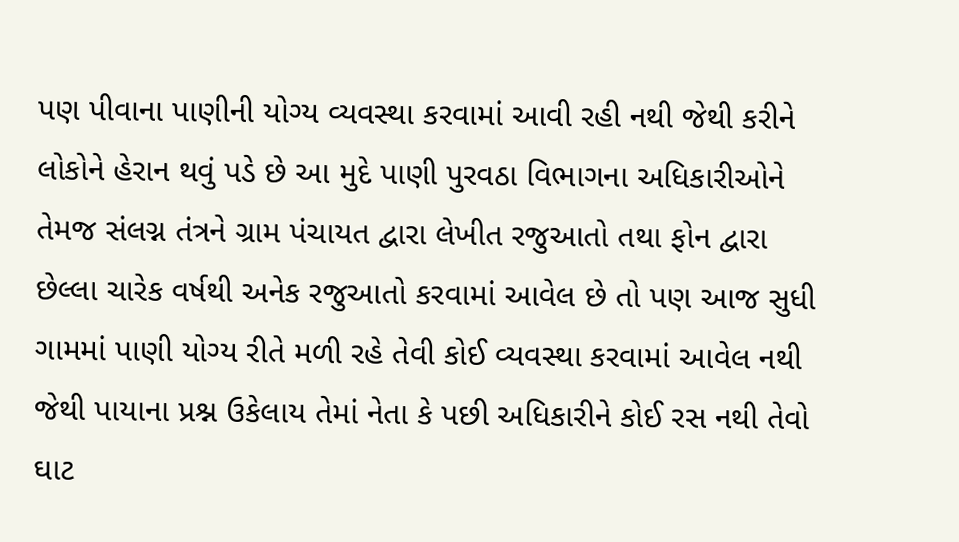પણ પીવાના પાણીની યોગ્ય વ્યવસ્થા કરવામાં આવી રહી નથી જેથી કરીને લોકોને હેરાન થવું પડે છે આ મુદે પાણી પુરવઠા વિભાગના અધિકારીઓને તેમજ સંલગ્ન તંત્રને ગ્રામ પંચાયત દ્વારા લેખીત રજુઆતો તથા ફોન દ્વારા છેલ્લા ચારેક વર્ષથી અનેક રજુઆતો કરવામાં આવેલ છે તો પણ આજ સુધી ગામમાં પાણી યોગ્ય રીતે મળી રહે તેવી કોઈ વ્યવસ્થા કરવામાં આવેલ નથી જેથી પાયાના પ્રશ્ન ઉકેલાય તેમાં નેતા કે પછી અધિકારીને કોઈ રસ નથી તેવો ઘાટ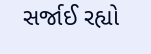સર્જાઈ રહ્યો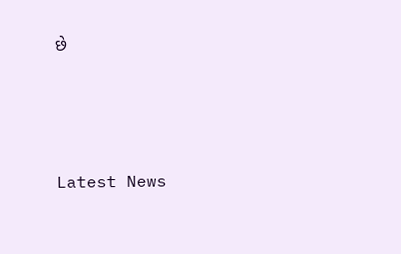છે






Latest News